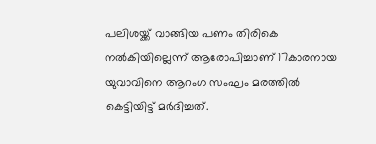പലിശയ്ക്ക് വാങ്ങിയ പണം തിരികെ നല്‍കിയില്ലെന്ന് ആരോപിച്ചാണ് 17കാരനായ യുവാവിനെ ആറംഗ സംഘം മരത്തില്‍ കെട്ടിയിട്ട് മര്‍‍ദിച്ചത്.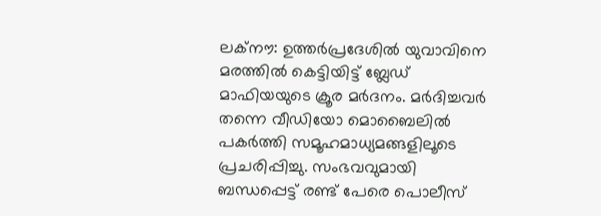ലക്നൗ: ഉത്തര്‍പ്രദേശില്‍ യുവാവിനെ മരത്തില്‍ കെട്ടിയിട്ട് ബ്ലേഡ് മാഫിയയുടെ ക്രൂര മര്‍ദനം. മര്‍ദിച്ചവര്‍ തന്നെ വീഡിയോ മൊബൈലില്‍ പകര്‍ത്തി സമൂഹമാധ്യമങ്ങളിലൂടെ പ്രചരിപ്പിച്ചു. സംഭവവുമായി ബന്ധപ്പെട്ട് രണ്ട് പേരെ പൊലീസ്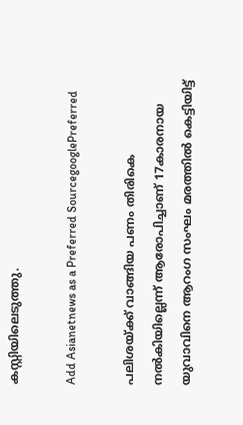കസ്റ്റിയിലെടുത്തു.

Add Asianetnews as a Preferred SourcegooglePreferred

പലിശയ്ക്ക് വാങ്ങിയ പണം തിരികെ നല്‍കിയില്ലെന്ന് ആരോപിച്ചാണ് 17കാരനായ യുവാവിനെ ആറംഗ സംഘം മരത്തില്‍ കെട്ടിയിട്ട്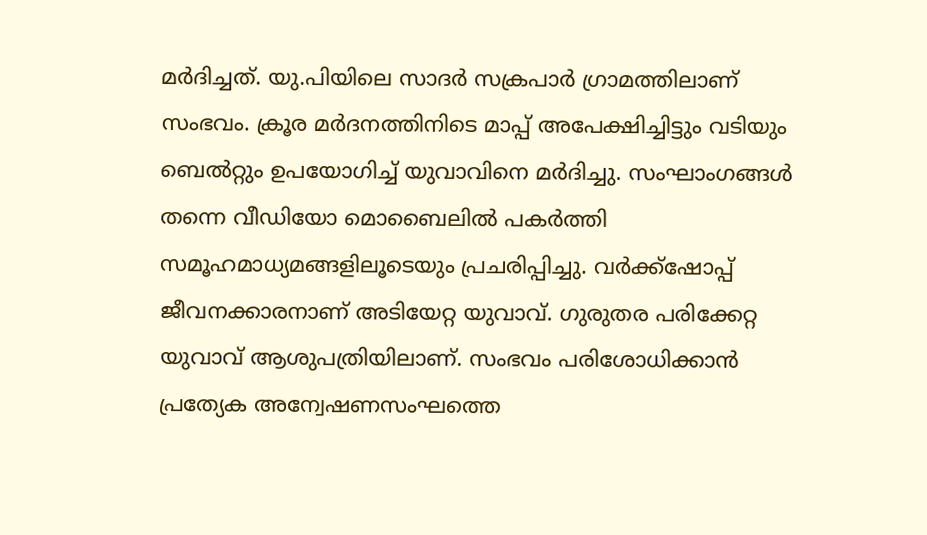മര്‍‍ദിച്ചത്. യു.പിയിലെ സാദര്‍ സക്രപാര്‍ ഗ്രാമത്തിലാണ് സംഭവം. ക്രൂര മര്‍ദനത്തിനിടെ മാപ്പ് അപേക്ഷിച്ചിട്ടും വടിയും ബെല്‍റ്റും ഉപയോഗിച്ച് യുവാവിനെ മര്‍ദിച്ചു. സംഘാംഗങ്ങള്‍ തന്നെ വീഡിയോ മൊബൈലില്‍ പകര്‍ത്തി സമൂഹമാധ്യമങ്ങളിലൂടെയും പ്രചരിപ്പിച്ചു. വര്‍ക്ക്ഷോപ്പ് ജീവനക്കാരനാണ് അടിയേറ്റ യുവാവ്. ഗുരുതര പരിക്കേറ്റ യുവാവ് ആശുപത്രിയിലാണ്. സംഭവം പരിശോധിക്കാന്‍ പ്രത്യേക അന്വേഷണസംഘത്തെ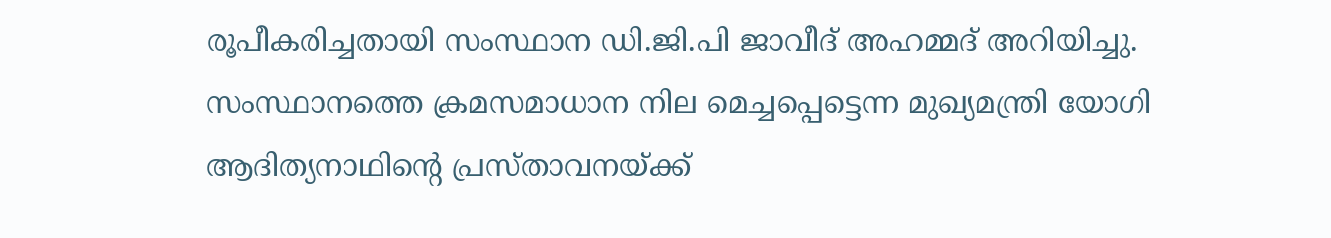രൂപീകരിച്ചതായി സംസ്ഥാന ഡി.ജി.പി ജാവീദ് അഹമ്മദ് അറിയിച്ചു. സംസ്ഥാനത്തെ ക്രമസമാധാന നില മെച്ചപ്പെട്ടെന്ന മുഖ്യമന്ത്രി യോഗി ആദിത്യനാഥിന്റെ പ്രസ്താവനയ്ക്ക്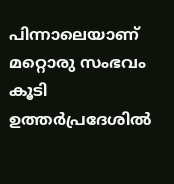പിന്നാലെയാണ് മറ്റൊരു സംഭവം കൂടി ഉത്തര്‍പ്രദേശില്‍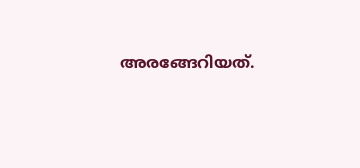അരങ്ങേറിയത്.